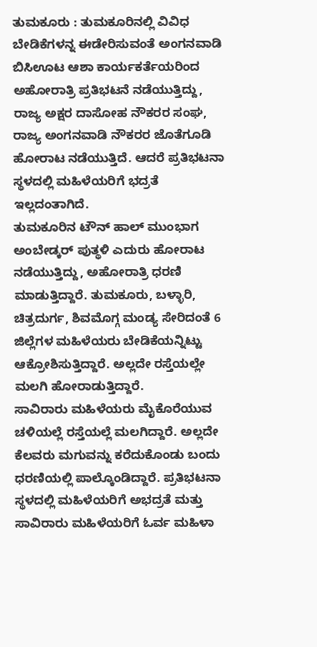ತುಮಕೂರು : ತುಮಕೂರಿನಲ್ಲಿ ವಿವಿಧ ಬೇಡಿಕೆಗಳನ್ನ ಈಡೇರಿಸುವಂತೆ ಅಂಗನವಾಡಿ ಬಿಸಿಊಟ ಆಶಾ ಕಾರ್ಯಕರ್ತೆಯರಿಂದ ಅಹೋರಾತ್ರಿ ಪ್ರತಿಭಟನೆ ನಡೆಯುತ್ತಿದ್ದು, ರಾಜ್ಯ ಅಕ್ಷರ ದಾಸೋಹ ನೌಕರರ ಸಂಘ, ರಾಜ್ಯ ಅಂಗನವಾಡಿ ನೌಕರರ ಜೊತೆಗೂಡಿ ಹೋರಾಟ ನಡೆಯುತ್ತಿದೆ. ಆದರೆ ಪ್ರತಿಭಟನಾ ಸ್ಥಳದಲ್ಲಿ ಮಹಿಳೆಯರಿಗೆ ಭದ್ರತೆ ಇಲ್ಲದಂತಾಗಿದೆ.
ತುಮಕೂರಿನ ಟೌನ್ ಹಾಲ್ ಮುಂಭಾಗ ಅಂಬೇಡ್ಕರ್ ಪುತ್ಥಳಿ ಎದುರು ಹೋರಾಟ ನಡೆಯುತ್ತಿದ್ದು, ಅಹೋರಾತ್ರಿ ಧರಣಿ ಮಾಡುತ್ತಿದ್ದಾರೆ. ತುಮಕೂರು, ಬಳ್ಳಾರಿ, ಚಿತ್ರದುರ್ಗ, ಶಿವಮೊಗ್ಗ ಮಂಡ್ಯ ಸೇರಿದಂತೆ 6 ಜಿಲ್ಲೆಗಳ ಮಹಿಳೆಯರು ಬೇಡಿಕೆಯನ್ನಿಟ್ಟು ಆಕ್ರೋಶಿಸುತ್ತಿದ್ದಾರೆ. ಅಲ್ಲದೇ ರಸ್ತೆಯಲ್ಲೇ ಮಲಗಿ ಹೋರಾಡುತ್ತಿದ್ದಾರೆ.
ಸಾವಿರಾರು ಮಹಿಳೆಯರು ಮೈಕೊರೆಯುವ ಚಳಿಯಲ್ಲೆ ರಸ್ತೆಯಲ್ಲೆ ಮಲಗಿದ್ದಾರೆ. ಅಲ್ಲದೇ ಕೆಲವರು ಮಗುವನ್ನು ಕರೆದುಕೊಂಡು ಬಂದು ಧರಣಿಯಲ್ಲಿ ಪಾಲ್ಕೊಂಡಿದ್ದಾರೆ. ಪ್ರತಿಭಟನಾ ಸ್ಥಳದಲ್ಲಿ ಮಹಿಳೆಯರಿಗೆ ಅಭದ್ರತೆ ಮತ್ತು ಸಾವಿರಾರು ಮಹಿಳೆಯರಿಗೆ ಓರ್ವ ಮಹಿಳಾ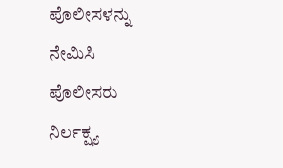ಪೊಲೀಸಳನ್ನು ನೇಮಿಸಿ ಪೊಲೀಸರು ನಿರ್ಲಕ್ಷ್ಯ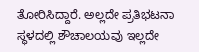ತೋರಿಸಿದ್ದಾರೆ. ಅಲ್ಲದೇ ಪ್ರತಿಭಟನಾ ಸ್ಥಳದಲ್ಲಿ ಶೌಚಾಲಯವು ಇಲ್ಲದೇ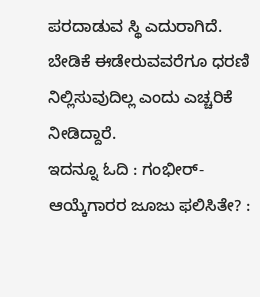ಪರದಾಡುವ ಸ್ಥಿ ಎದುರಾಗಿದೆ. ಬೇಡಿಕೆ ಈಡೇರುವವರೆಗೂ ಧರಣಿ ನಿಲ್ಲಿಸುವುದಿಲ್ಲ ಎಂದು ಎಚ್ಚರಿಕೆ ನೀಡಿದ್ದಾರೆ.
ಇದನ್ನೂ ಓದಿ : ಗಂಭೀರ್-ಆಯ್ಕೆಗಾರರ ಜೂಜು ಫಲಿಸಿತೇ? :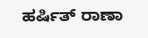ಹರ್ಷಿತ್ ರಾಣಾ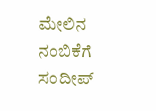ಮೇಲಿನ ನಂಬಿಕೆಗೆ ಸಂದೀಪ್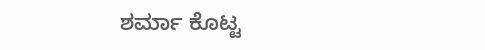ಶರ್ಮಾ ಕೊಟ್ಟ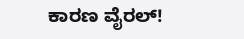ಕಾರಣ ವೈರಲ್!